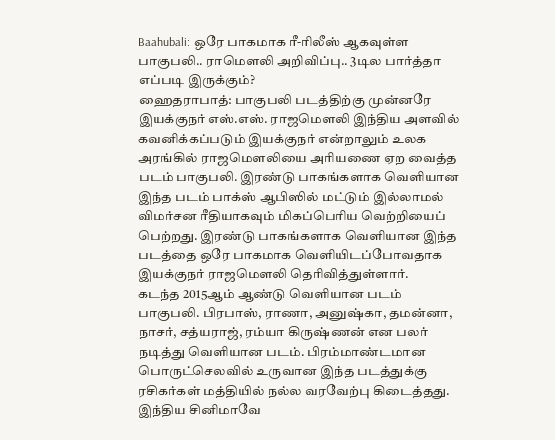Baahubali: ஒரே பாகமாக ரீ-ரிலீஸ் ஆகவுள்ள பாகுபலி.. ராமௌலி அறிவிப்பு.. 3டில பார்த்தா எப்படி இருக்கும்?
ஹைதராபாத்: பாகுபலி படத்திற்கு முன்னரே இயக்குநர் எஸ்.எஸ். ராஜமௌலி இந்திய அளவில் கவனிக்கப்படும் இயக்குநர் என்றாலும் உலக அரங்கில் ராஜமௌலியை அரியணை ஏற வைத்த படம் பாகுபலி. இரண்டு பாகங்களாக வெளியான இந்த படம் பாக்ஸ் ஆபிஸில் மட்டும் இல்லாமல் விமர்சன ரீதியாகவும் மிகப்பெரிய வெற்றியைப் பெற்றது. இரண்டு பாகங்களாக வெளியான இந்த படத்தை ஒரே பாகமாக வெளியிடப்போவதாக இயக்குநர் ராஜமௌலி தெரிவித்துள்ளார்.
கடந்த 2015ஆம் ஆண்டு வெளியான படம் பாகுபலி. பிரபாஸ், ராணா, அனுஷ்கா, தமன்னா, நாசர், சத்யராஜ், ரம்யா கிருஷ்ணன் என பலர் நடித்து வெளியான படம். பிரம்மாண்டமான பொருட்செலவில் உருவான இந்த படத்துக்கு ரசிகர்கள் மத்தியில் நல்ல வரவேற்பு கிடைத்தது. இந்திய சினிமாவே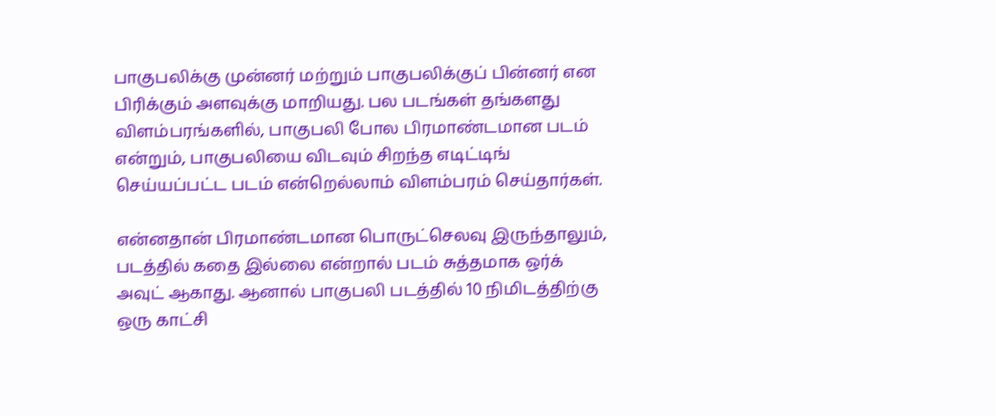பாகுபலிக்கு முன்னர் மற்றும் பாகுபலிக்குப் பின்னர் என பிரிக்கும் அளவுக்கு மாறியது. பல படங்கள் தங்களது விளம்பரங்களில், பாகுபலி போல பிரமாண்டமான படம் என்றும், பாகுபலியை விடவும் சிறந்த எடிட்டிங் செய்யப்பட்ட படம் என்றெல்லாம் விளம்பரம் செய்தார்கள்.

என்னதான் பிரமாண்டமான பொருட்செலவு இருந்தாலும், படத்தில் கதை இல்லை என்றால் படம் சுத்தமாக ஒர்க் அவுட் ஆகாது. ஆனால் பாகுபலி படத்தில் 10 நிமிடத்திற்கு ஒரு காட்சி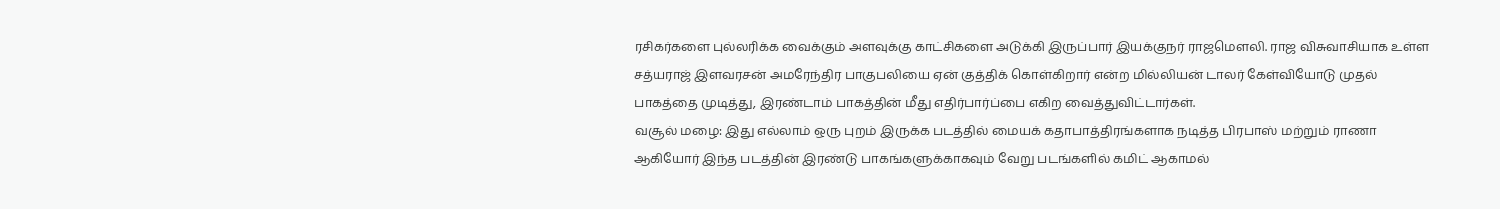ரசிகர்களை புல்லரிக்க வைக்கும் அளவுக்கு காட்சிகளை அடுக்கி இருப்பார் இயக்குநர் ராஜமௌலி. ராஜ விசுவாசியாக உள்ள சத்யராஜ் இளவரசன் அமரேந்திர பாகுபலியை ஏன் குத்திக் கொள்கிறார் என்ற மில்லியன் டாலர் கேள்வியோடு முதல் பாகத்தை முடித்து, இரண்டாம் பாகத்தின் மீது எதிர்பார்ப்பை எகிற வைத்துவிட்டார்கள்.
வசூல் மழை: இது எல்லாம் ஒரு புறம் இருக்க படத்தில் மையக் கதாபாத்திரங்களாக நடித்த பிரபாஸ் மற்றும் ராணா ஆகியோர் இந்த படத்தின் இரண்டு பாகங்களுக்காகவும் வேறு படங்களில் கமிட் ஆகாமல்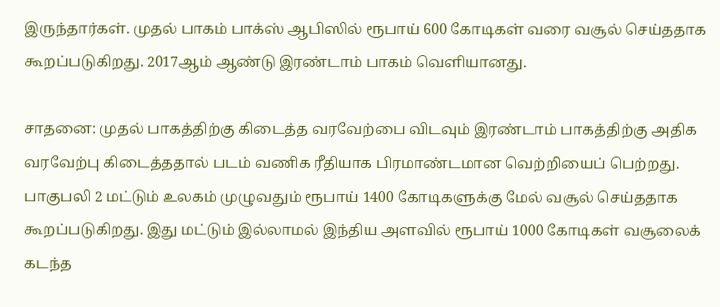இருந்தார்கள். முதல் பாகம் பாக்ஸ் ஆபிஸில் ரூபாய் 600 கோடிகள் வரை வசூல் செய்ததாக கூறப்படுகிறது. 2017ஆம் ஆண்டு இரண்டாம் பாகம் வெளியானது.

சாதனை: முதல் பாகத்திற்கு கிடைத்த வரவேற்பை விடவும் இரண்டாம் பாகத்திற்கு அதிக வரவேற்பு கிடைத்ததால் படம் வணிக ரீதியாக பிரமாண்டமான வெற்றியைப் பெற்றது. பாகுபலி 2 மட்டும் உலகம் முழுவதும் ரூபாய் 1400 கோடிகளுக்கு மேல் வசூல் செய்ததாக கூறப்படுகிறது. இது மட்டும் இல்லாமல் இந்திய அளவில் ரூபாய் 1000 கோடிகள் வசூலைக் கடந்த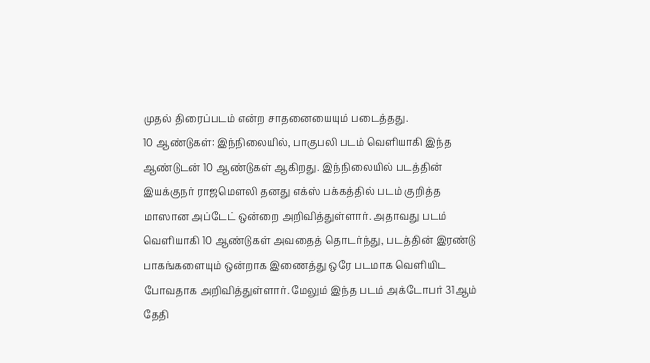முதல் திரைப்படம் என்ற சாதனையையும் படைத்தது.
10 ஆண்டுகள்: இந்நிலையில், பாகுபலி படம் வெளியாகி இந்த ஆண்டுடன் 10 ஆண்டுகள் ஆகிறது. இந்நிலையில் படத்தின் இயக்குநர் ராஜமௌலி தனது எக்ஸ் பக்கத்தில் படம் குறித்த மாஸான அப்டேட் ஒன்றை அறிவித்துள்ளார். அதாவது படம் வெளியாகி 10 ஆண்டுகள் அவதைத் தொடர்ந்து, படத்தின் இரண்டு பாகங்களையும் ஒன்றாக இணைத்து ஒரே படமாக வெளியிட போவதாக அறிவித்துள்ளார். மேலும் இந்த படம் அக்டோபர் 31ஆம் தேதி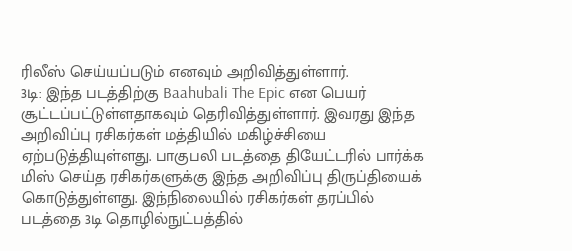ரிலீஸ் செய்யப்படும் எனவும் அறிவித்துள்ளார்.
3டி: இந்த படத்திற்கு Baahubali The Epic என பெயர் சூட்டப்பட்டுள்ளதாகவும் தெரிவித்துள்ளார். இவரது இந்த அறிவிப்பு ரசிகர்கள் மத்தியில் மகிழ்ச்சியை ஏற்படுத்தியுள்ளது. பாகுபலி படத்தை தியேட்டரில் பார்க்க மிஸ் செய்த ரசிகர்களுக்கு இந்த அறிவிப்பு திருப்தியைக் கொடுத்துள்ளது. இந்நிலையில் ரசிகர்கள் தரப்பில் படத்தை 3டி தொழில்நுட்பத்தில்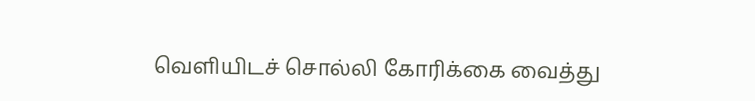வெளியிடச் சொல்லி கோரிக்கை வைத்து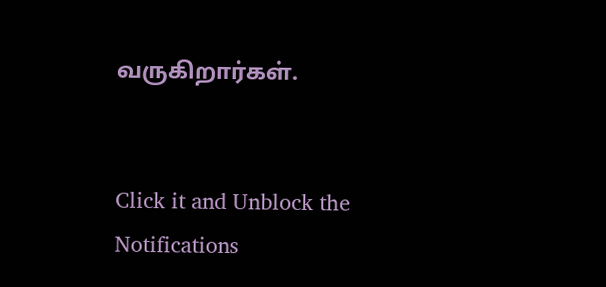வருகிறார்கள்.


Click it and Unblock the Notifications